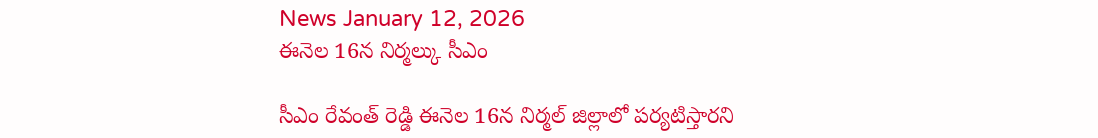News January 12, 2026
ఈనెల 16న నిర్మల్కు సీఎం

సీఎం రేవంత్ రెడ్డి ఈనెల 16న నిర్మల్ జిల్లాలో పర్యటిస్తారని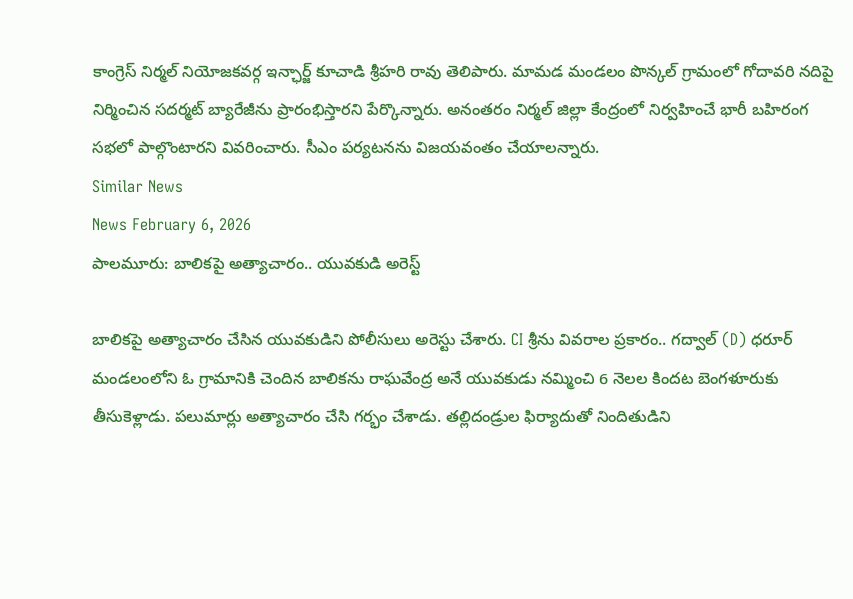కాంగ్రెస్ నిర్మల్ నియోజకవర్గ ఇన్ఛార్జ్ కూచాడి శ్రీహరి రావు తెలిపారు. మామడ మండలం పొన్కల్ గ్రామంలో గోదావరి నదిపై నిర్మించిన సదర్మట్ బ్యారేజీను ప్రారంభిస్తారని పేర్కొన్నారు. అనంతరం నిర్మల్ జిల్లా కేంద్రంలో నిర్వహించే భారీ బహిరంగ సభలో పాల్గొంటారని వివరించారు. సీఎం పర్యటనను విజయవంతం చేయాలన్నారు.
Similar News
News February 6, 2026
పాలమూరు: బాలికపై అత్యాచారం.. యువకుడి అరెస్ట్

బాలికపై అత్యాచారం చేసిన యువకుడిని పోలీసులు అరెస్టు చేశారు. CI శ్రీను వివరాల ప్రకారం.. గద్వాల్ (D) ధరూర్ మండలంలోని ఓ గ్రామానికి చెందిన బాలికను రాఘవేంద్ర అనే యువకుడు నమ్మించి 6 నెలల కిందట బెంగళూరుకు తీసుకెళ్లాడు. పలుమార్లు అత్యాచారం చేసి గర్భం చేశాడు. తల్లిదండ్రుల ఫిర్యాదుతో నిందితుడిని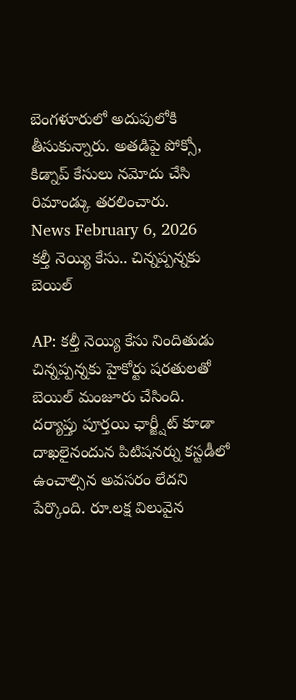బెంగళూరులో అదుపులోకి తీసుకున్నారు. అతడిపై పోక్సో, కిడ్నాప్ కేసులు నమోదు చేసి రిమాండ్కు తరలించారు.
News February 6, 2026
కల్తీ నెయ్యి కేసు.. చిన్నప్పన్నకు బెయిల్

AP: కల్తీ నెయ్యి కేసు నిందితుడు చిన్నప్పన్నకు హైకోర్టు షరతులతో బెయిల్ మంజూరు చేసింది. దర్యాప్తు పూర్తయి ఛార్జ్షీట్ కూడా దాఖలైనందున పిటిషనర్ను కస్టడీలో ఉంచాల్సిన అవసరం లేదని పేర్కొంది. రూ.లక్ష విలువైన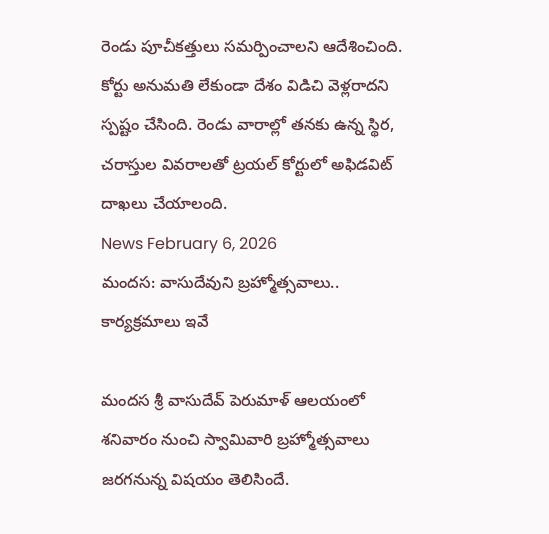రెండు పూచీకత్తులు సమర్పించాలని ఆదేశించింది. కోర్టు అనుమతి లేకుండా దేశం విడిచి వెళ్లరాదని స్పష్టం చేసింది. రెండు వారాల్లో తనకు ఉన్న స్థిర, చరాస్తుల వివరాలతో ట్రయల్ కోర్టులో అఫిడవిట్ దాఖలు చేయాలంది.
News February 6, 2026
మందస: వాసుదేవుని బ్రహ్మోత్సవాలు.. కార్యక్రమాలు ఇవే

మందస శ్రీ వాసుదేవ్ పెరుమాళ్ ఆలయంలో శనివారం నుంచి స్వామివారి బ్రహ్మోత్సవాలు జరగనున్న విషయం తెలిసిందే.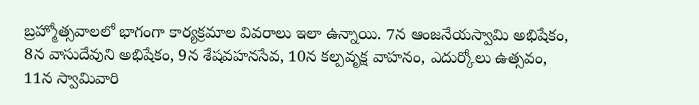బ్రహ్మోత్సవాలలో భాగంగా కార్యక్రమాల వివరాలు ఇలా ఉన్నాయి. 7న ఆంజనేయస్వామి అభిషేకం, 8న వాసుదేవుని అభిషేకం, 9న శేషవహనసేవ, 10న కల్పవృక్ష వాహనం, ఎదుర్కోలు ఉత్సవం, 11న స్వామివారి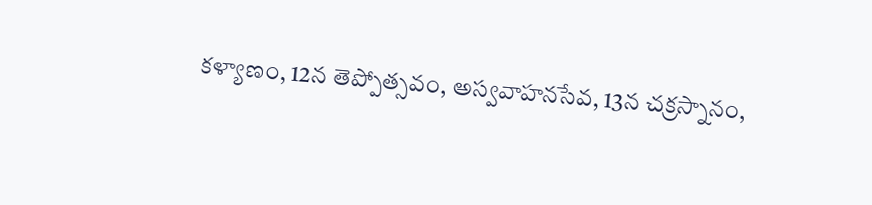కళ్యాణం, 12న తెప్పోత్సవం, అస్వవాహనసేవ, 13న చక్రస్నానం,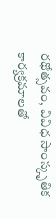రథోత్సవం, వివిధ సాంస్కృతిక కార్యక్రమాలతో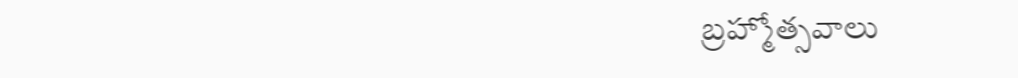బ్రహ్మోత్సవాలు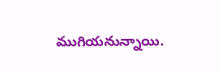ముగియనున్నాయి.